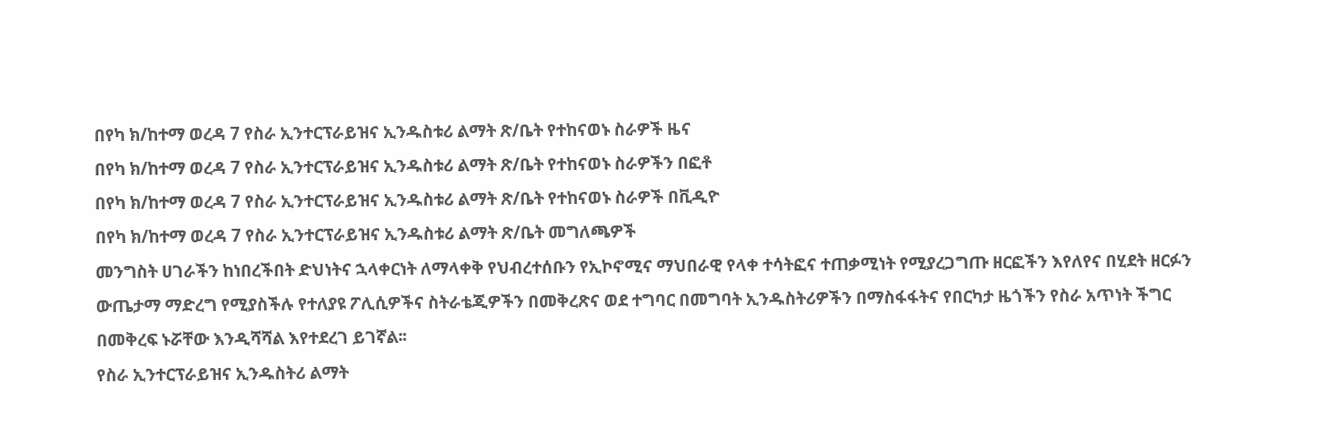በየካ ክ/ከተማ ወረዳ 7 የስራ ኢንተርፕራይዝና ኢንዱስቱሪ ልማት ጽ/ቤት የተከናወኑ ስራዎች ዜና
በየካ ክ/ከተማ ወረዳ 7 የስራ ኢንተርፕራይዝና ኢንዱስቱሪ ልማት ጽ/ቤት የተከናወኑ ስራዎችን በፎቶ
በየካ ክ/ከተማ ወረዳ 7 የስራ ኢንተርፕራይዝና ኢንዱስቱሪ ልማት ጽ/ቤት የተከናወኑ ስራዎች በቪዲዮ
በየካ ክ/ከተማ ወረዳ 7 የስራ ኢንተርፕራይዝና ኢንዱስቱሪ ልማት ጽ/ቤት መግለጫዎች
መንግስት ሀገራችን ከነበረችበት ድህነትና ኋላቀርነት ለማላቀቅ የህብረተሰቡን የኢኮኖሚና ማህበራዊ የላቀ ተሳትፎና ተጠቃሚነት የሚያረጋግጡ ዘርፎችን እየለየና በሂደት ዘርፉን ውጤታማ ማድረግ የሚያስችሉ የተለያዩ ፖሊሲዎችና ስትራቴጂዎችን በመቅረጽና ወደ ተግባር በመግባት ኢንዱስትሪዎችን በማስፋፋትና የበርካታ ዜጎችን የስራ አጥነት ችግር በመቅረፍ ኑሯቸው እንዲሻሻል እየተደረገ ይገኛል፡፡
የስራ ኢንተርፕራይዝና ኢንዱስትሪ ልማት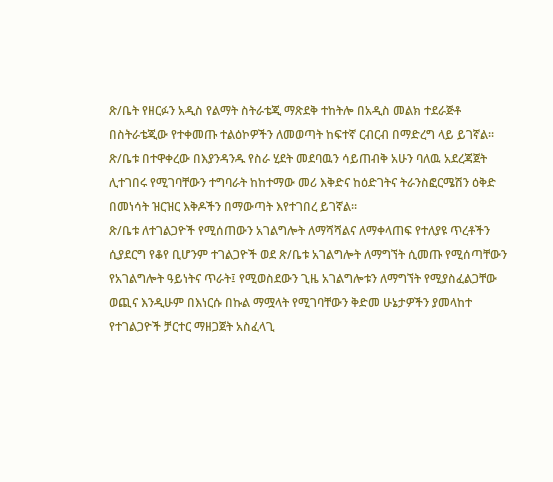ጽ/ቤት የዘርፉን አዲስ የልማት ስትራቴጂ ማጽደቅ ተከትሎ በአዲስ መልክ ተደራጅቶ በስትራቴጂው የተቀመጡ ተልዕኮዎችን ለመወጣት ከፍተኛ ርብርብ በማድረግ ላይ ይገኛል፡፡ ጽ/ቤቱ በተዋቀረው በእያንዳንዱ የስራ ሂደት መደባዉን ሳይጠብቅ አሁን ባለዉ አደረጃጀት ሊተገበሩ የሚገባቸውን ተግባራት ከከተማው መሪ እቅድና ከዕድገትና ትራንስፎርሜሽን ዕቅድ በመነሳት ዝርዝር እቅዶችን በማውጣት እየተገበረ ይገኛል፡፡
ጽ/ቤቱ ለተገልጋዮች የሚሰጠውን አገልግሎት ለማሻሻልና ለማቀላጠፍ የተለያዩ ጥረቶችን ሲያደርግ የቆየ ቢሆንም ተገልጋዮች ወደ ጽ/ቤቱ አገልግሎት ለማግኘት ሲመጡ የሚሰጣቸውን የአገልግሎት ዓይነትና ጥራት፤ የሚወስደውን ጊዜ አገልግሎቱን ለማግኘት የሚያስፈልጋቸው ወጪና እንዲሁም በእነርሱ በኩል ማሟላት የሚገባቸውን ቅድመ ሁኔታዎችን ያመላከተ የተገልጋዮች ቻርተር ማዘጋጀት አስፈላጊ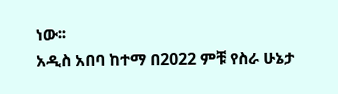ነው፡፡
አዲስ አበባ ከተማ በ2022 ምቹ የስራ ሁኔታ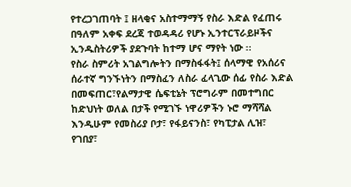የተረጋገጠባት ፤ ዘላቂና አስተማማኝ የስራ እድል የፈጠሩ በዓለም አቀፍ ደረጃ ተወዳዳሪ የሆኑ ኢንተርፕራይዞችና ኢንዱስትሪዎች ያደጉባት ከተማ ሆና ማየት ነው ፡፡
የስራ ስምሪት አገልግሎትን በማስፋፋት፤ ሰላማዊ የአሰሪና ሰራተኛ ግንኙነትን በማስፈን ለስራ ፈላጊው ሰፊ የስራ እድል በመፍጠር፣የልማታዊ ሴፍቲኔት ፕሮግራም በመተግበር ከድህነት ወለል በታች የሚገኙ ነዋሪዎችን ኑሮ ማሻሻል እንዲሁም የመስሪያ ቦታ፣ የፋይናንስ፣ የካፒታል ሊዝ፣ የገበያ፣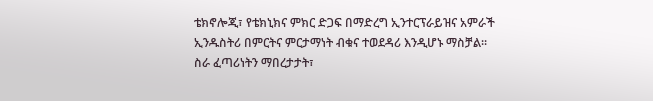ቴክኖሎጂ፣ የቴክኒክና ምክር ድጋፍ በማድረግ ኢንተርፕራይዝና አምራች ኢንዱስትሪ በምርትና ምርታማነት ብቁና ተወደዳሪ እንዲሆኑ ማስቻል፡፡
ስራ ፈጣሪነትን ማበረታታት፣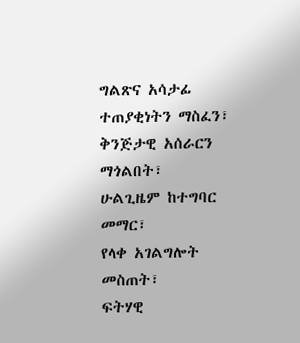ግልጽና አሳታፊ ተጠያቂነትን ማስፈን፣
ቅንጅታዊ አሰራርን ማጎልበት፣
ሁልጊዜም ከተግባር መማር፣
የላቀ አገልግሎት መስጠት፣
ፍትሃዊ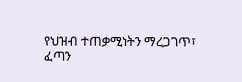የህዝብ ተጠቃሚነትን ማረጋገጥ፣
ፈጣን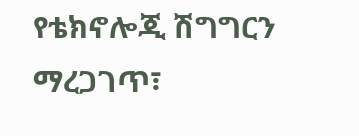የቴክኖሎጂ ሽግግርን ማረጋገጥ፣